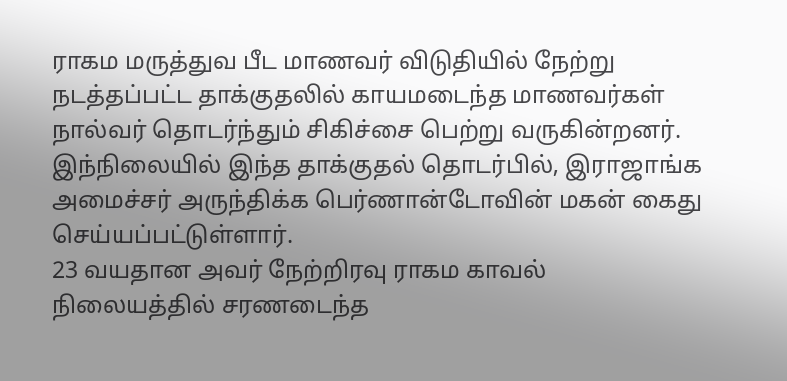ராகம மருத்துவ பீட மாணவர் விடுதியில் நேற்று நடத்தப்பட்ட தாக்குதலில் காயமடைந்த மாணவர்கள் நால்வர் தொடர்ந்தும் சிகிச்சை பெற்று வருகின்றனர்.
இந்நிலையில் இந்த தாக்குதல் தொடர்பில், இராஜாங்க அமைச்சர் அருந்திக்க பெர்ணான்டோவின் மகன் கைது செய்யப்பட்டுள்ளார்.
23 வயதான அவர் நேற்றிரவு ராகம காவல் நிலையத்தில் சரணடைந்த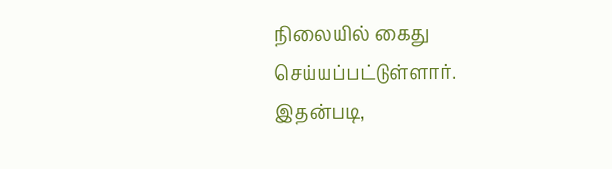நிலையில் கைது செய்யப்பட்டுள்ளார்.
இதன்படி,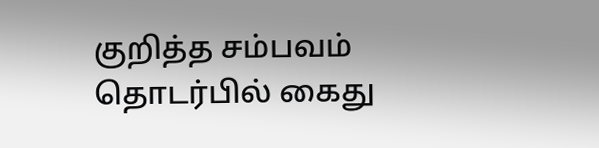குறித்த சம்பவம் தொடர்பில் கைது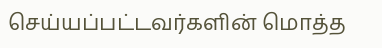செய்யப்பட்டவர்களின் மொத்த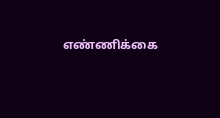எண்ணிக்கை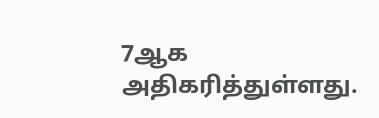7ஆக அதிகரித்துள்ளது.